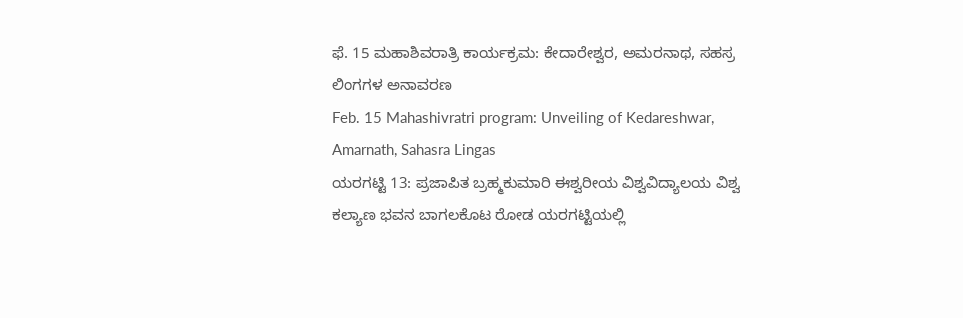ಫೆ. 15 ಮಹಾಶಿವರಾತ್ರಿ ಕಾರ್ಯಕ್ರಮ: ಕೇದಾರೇಶ್ವರ, ಅಮರನಾಥ, ಸಹಸ್ರ ಲಿಂಗಗಳ ಅನಾವರಣ
Feb. 15 Mahashivratri program: Unveiling of Kedareshwar, Amarnath, Sahasra Lingas
ಯರಗಟ್ಟಿ 13: ಪ್ರಜಾಪಿತ ಬ್ರಹ್ಮಕುಮಾರಿ ಈಶ್ವರೀಯ ವಿಶ್ವವಿದ್ಯಾಲಯ ವಿಶ್ವ ಕಲ್ಯಾಣ ಭವನ ಬಾಗಲಕೊಟ ರೋಡ ಯರಗಟ್ಟಿಯಲ್ಲಿ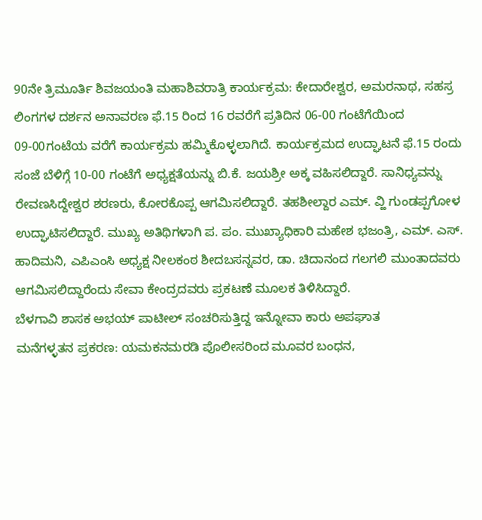90ನೇ ತ್ರಿಮೂರ್ತಿ ಶಿವಜಯಂತಿ ಮಹಾಶಿವರಾತ್ರಿ ಕಾರ್ಯಕ್ರಮ: ಕೇದಾರೇಶ್ವರ, ಅಮರನಾಥ, ಸಹಸ್ರ ಲಿಂಗಗಳ ದರ್ಶನ ಅನಾವರಣ ಫೆ.15 ರಿಂದ 16 ರವರೆಗೆ ಪ್ರತಿದಿನ 06-00 ಗಂಟೆಗೆಯಿಂದ 09-00ಗಂಟೆಯ ವರೆಗೆ ಕಾರ್ಯಕ್ರಮ ಹಮ್ಮಿಕೊಳ್ಳಲಾಗಿದೆ. ಕಾರ್ಯಕ್ರಮದ ಉದ್ಘಾಟನೆ ಫೆ.15 ರಂದು ಸಂಜೆ ಬೆಳಿಗ್ಗೆ 10-00 ಗಂಟೆಗೆ ಅಧ್ಯಕ್ಷತೆಯನ್ನು ಬಿ.ಕೆ. ಜಯಶ್ರೀ ಅಕ್ಕ ವಹಿಸಲಿದ್ದಾರೆ. ಸಾನಿಧ್ಯವನ್ನು ರೇವಣಸಿದ್ದೇಶ್ವರ ಶರಣರು, ಕೋರಕೊಪ್ಪ ಆಗಮಿಸಲಿದ್ದಾರೆ. ತಹಶೀಲ್ದಾರ ಎಮ್. ವ್ಹಿ ಗುಂಡಪ್ಪಗೋಳ ಉದ್ಘಾಟಿಸಲಿದ್ದಾರೆ. ಮುಖ್ಯ ಅತಿಥಿಗಳಾಗಿ ಪ. ಪಂ. ಮುಖ್ಯಾಧಿಕಾರಿ ಮಹೇಶ ಭಜಂತ್ರಿ, ಎಮ್. ಎಸ್. ಹಾದಿಮನಿ, ಎಪಿಎಂಸಿ ಅಧ್ಯಕ್ಷ ನೀಲಕಂಠ ಶೀದಬಸನ್ನವರ, ಡಾ. ಚಿದಾನಂದ ಗಲಗಲಿ ಮುಂತಾದವರು ಆಗಮಿಸಲಿದ್ದಾರೆಂದು ಸೇವಾ ಕೇಂದ್ರದವರು ಪ್ರಕಟಣೆ ಮೂಲಕ ತಿಳಿಸಿದ್ದಾರೆ.
ಬೆಳಗಾವಿ ಶಾಸಕ ಅಭಯ್ ಪಾಟೀಲ್ ಸಂಚರಿಸುತ್ತಿದ್ದ ಇನ್ನೋವಾ ಕಾರು ಅಪಘಾತ
ಮನೆಗಳ್ಳತನ ಪ್ರಕರಣ: ಯಮಕನಮರಡಿ ಪೊಲೀಸರಿಂದ ಮೂವರ ಬಂಧನ,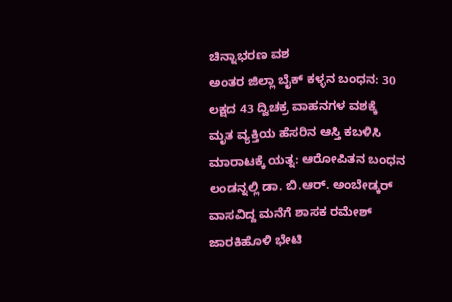ಚಿನ್ನಾಭರಣ ವಶ
ಅಂತರ ಜಿಲ್ಲಾ ಬೈಕ್ ಕಳ್ಳನ ಬಂಧನ: 30 ಲಕ್ಷದ 43 ದ್ವಿಚಕ್ರ ವಾಹನಗಳ ವಶಕ್ಕೆ
ಮೃತ ವ್ಯಕ್ತಿಯ ಹೆಸರಿನ ಆಸ್ತಿ ಕಬಳಿಸಿ ಮಾರಾಟಕ್ಕೆ ಯತ್ನ: ಆರೋಪಿತನ ಬಂಧನ
ಲಂಡನ್ನಲ್ಲಿ ಡಾ. ಬಿ.ಆರ್. ಅಂಬೇಡ್ಕರ್ ವಾಸವಿದ್ದ ಮನೆಗೆ ಶಾಸಕ ರಮೇಶ್ ಜಾರಕಿಹೊಳಿ ಭೇಟಿ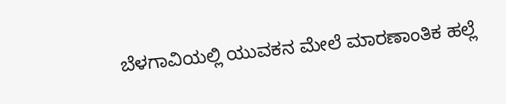ಬೆಳಗಾವಿಯಲ್ಲಿ ಯುವಕನ ಮೇಲೆ ಮಾರಣಾಂತಿಕ ಹಲ್ಲೆ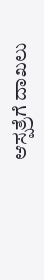ಆಸ್ಪತ್ರೆಗೆ ದಾಖಲು